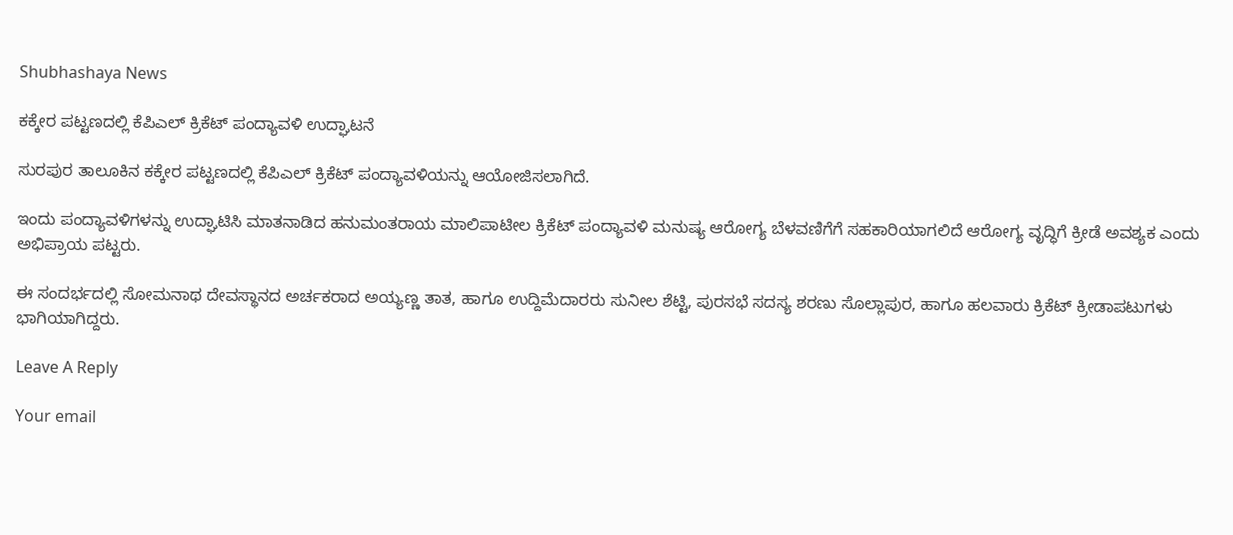Shubhashaya News

ಕಕ್ಕೇರ ಪಟ್ಟಣದಲ್ಲಿ ಕೆಪಿಎಲ್ ಕ್ರಿಕೆಟ್ ಪಂದ್ಯಾವಳಿ ಉದ್ಘಾಟನೆ

ಸುರಪುರ ತಾಲೂಕಿನ ಕಕ್ಕೇರ ಪಟ್ಟಣದಲ್ಲಿ ಕೆಪಿಎಲ್ ಕ್ರಿಕೆಟ್ ಪಂದ್ಯಾವಳಿಯನ್ನು ಆಯೋಜಿಸಲಾಗಿದೆ.

ಇಂದು ಪಂದ್ಯಾವಳಿಗಳನ್ನು ಉದ್ಘಾಟಿಸಿ ಮಾತನಾಡಿದ ಹನುಮಂತರಾಯ ಮಾಲಿಪಾಟೀಲ ಕ್ರಿಕೆಟ್ ಪಂದ್ಯಾವಳಿ ಮನುಷ್ಯ ಆರೋಗ್ಯ ಬೆಳವಣಿಗೆಗೆ ಸಹಕಾರಿಯಾಗಲಿದೆ ಆರೋಗ್ಯ ವೃದ್ಧಿಗೆ ಕ್ರೀಡೆ ಅವಶ್ಯಕ ಎಂದು ಅಭಿಪ್ರಾಯ ಪಟ್ಟರು.

ಈ ಸಂದರ್ಭದಲ್ಲಿ ಸೋಮನಾಥ ದೇವಸ್ಥಾನದ ಅರ್ಚಕರಾದ ಅಯ್ಯಣ್ಣ ತಾತ, ಹಾಗೂ ಉದ್ದಿಮೆದಾರರು ಸುನೀಲ ಶೆಟ್ಟಿ, ಪುರಸಭೆ ಸದಸ್ಯ ಶರಣು ಸೊಲ್ಲಾಪುರ, ಹಾಗೂ ಹಲವಾರು ಕ್ರಿಕೆಟ್ ಕ್ರೀಡಾಪಟುಗಳು ಭಾಗಿಯಾಗಿದ್ದರು.

Leave A Reply

Your email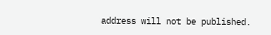address will not be published.